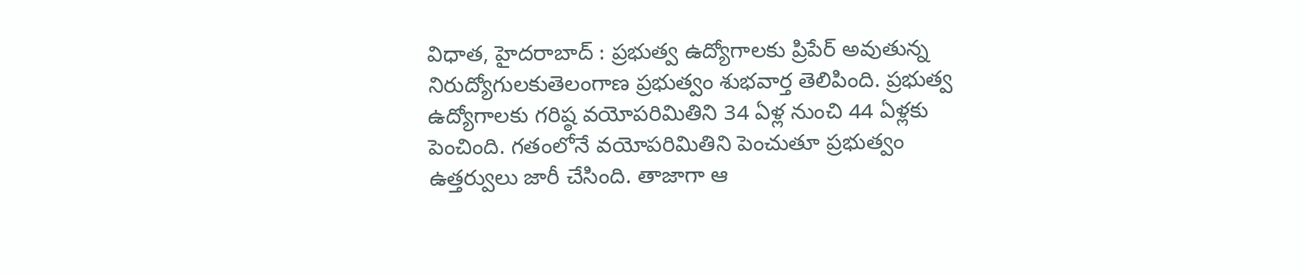విధాత, హైదరాబాద్ : ప్రభుత్వ ఉద్యోగాలకు ప్రిపేర్ అవుతున్న నిరుద్యోగులకుతెలంగాణ ప్రభుత్వం శుభవార్త తెలిపింది. ప్రభుత్వ ఉద్యోగాలకు గరిష్ఠ వయోపరిమితిని 34 ఏళ్ల నుంచి 44 ఏళ్లకు పెంచింది. గతంలోనే వయోపరిమితిని పెంచుతూ ప్రభుత్వం ఉత్తర్వులు జారీ చేసింది. తాజాగా ఆ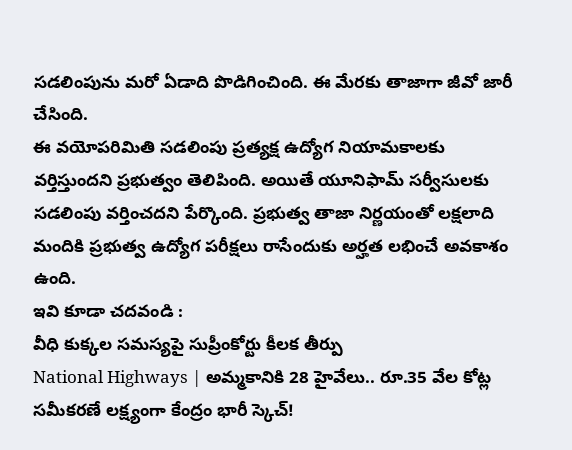సడలింపును మరో ఏడాది పొడిగించింది. ఈ మేరకు తాజాగా జీవో జారీ చేసింది.
ఈ వయోపరిమితి సడలింపు ప్రత్యక్ష ఉద్యోగ నియామకాలకు వర్తిస్తుందని ప్రభుత్వం తెలిపింది. అయితే యూనిఫామ్ సర్వీసులకు సడలింపు వర్తించదని పేర్కొంది. ప్రభుత్వ తాజా నిర్ణయంతో లక్షలాది మందికి ప్రభుత్వ ఉద్యోగ పరీక్షలు రాసేందుకు అర్హత లభించే అవకాశం ఉంది.
ఇవి కూడా చదవండి :
వీధి కుక్కల సమస్యపై సుప్రీంకోర్టు కీలక తీర్పు
National Highways | అమ్మకానికి 28 హైవేలు.. రూ.35 వేల కోట్ల సమీకరణే లక్ష్యంగా కేంద్రం భారీ స్కెచ్!